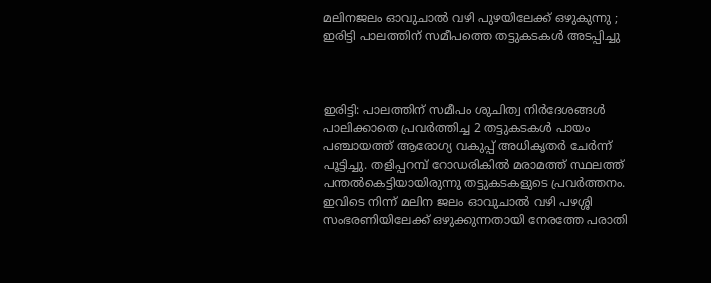മലിനജലം ഓവുചാൽ വഴി പുഴയിലേക്ക് ഒഴുകുന്നു ; ഇരിട്ടി പാലത്തിന് സമീപത്തെ തട്ടുകടകൾ അടപ്പിച്ചു



ഇരിട്ടി: പാലത്തിന് സമീപം ശുചിത്വ നിർദേശങ്ങൾ പാലിക്കാതെ പ്രവർത്തിച്ച 2 തട്ടുകടകൾ പായം പഞ്ചായത്ത് ആരോഗ്യ വകുപ്പ് അധികൃതർ ചേർന്ന് പൂട്ടിച്ചു. തളിപ്പറമ്പ് റോഡരികിൽ മരാമത്ത് സ്ഥലത്ത് പന്തൽകെട്ടിയായിരുന്നു തട്ടുകടകളുടെ പ്രവർത്തനം. ഇവിടെ നിന്ന് മലിന ജലം ഓവുചാൽ വഴി പഴശ്ശി സംഭരണിയിലേക്ക് ഒഴുക്കുന്നതായി നേരത്തേ പരാതി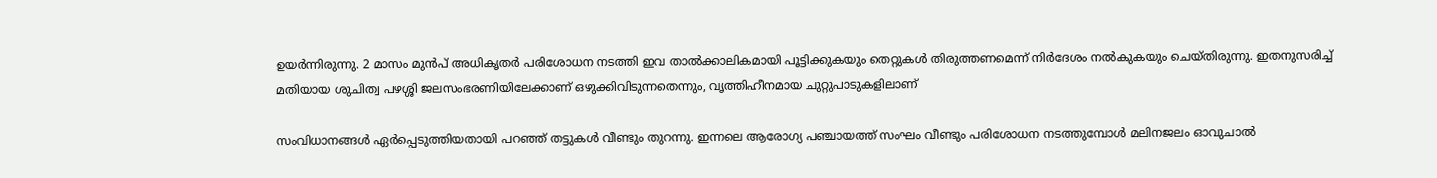ഉയർന്നിരുന്നു. 2 മാസം മുൻപ് അധികൃതർ പരിശോധന നടത്തി ഇവ താൽക്കാലികമായി പൂട്ടിക്കുകയും തെറ്റുകൾ തിരുത്തണമെന്ന് നിർദേശം നൽകുകയും ചെയ്തിരുന്നു. ഇതനുസരിച്ച് മതിയായ ശുചിത്വ പഴശ്ശി ജലസംഭരണിയിലേക്കാണ് ഒഴുക്കിവിടുന്നതെന്നും, വൃത്തിഹീനമായ ചുറ്റുപാടുകളിലാണ്

സംവിധാനങ്ങൾ ഏർപ്പെടുത്തിയതായി പറഞ്ഞ് തട്ടുകൾ വീണ്ടും തുറന്നു. ഇന്നലെ ആരോഗ്യ പഞ്ചായത്ത് സംഘം വീണ്ടും പരിശോധന നടത്തുമ്പോൾ മലിനജലം ഓവുചാൽ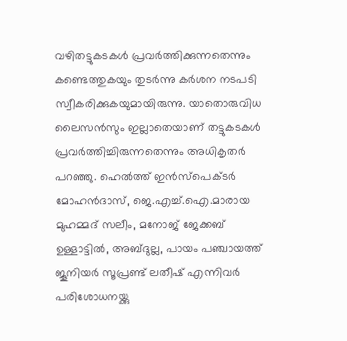വഴിതട്ടുകടകൾ പ്രവർത്തിക്കുന്നതെന്നും കണ്ടെത്തുകയും തുടർന്നു കർശന നടപടി സ്വീകരിക്കുകയുമായിരുന്നു. യാതൊരുവിധ ലൈസൻസും ഇല്ലാതെയാണ് തട്ടുകടകൾ പ്രവർത്തിച്ചിരുന്നതെന്നും അധികൃതർ പറഞ്ഞു. ഹെൽത്ത് ഇൻസ്പെക്ടർ മോഹൻദാസ്, ജെ.എച്ച്.ഐ.മാരായ മുഹമ്മദ് സലീം, മനോജ് ജേക്കബ് ഉള്ളാട്ടിൽ, അബ്ദുല്ല, പായം പഞ്ചായത്ത് ജൂനിയർ സൂപ്രണ്ട് ലതീഷ് എന്നിവർ പരിശോധനയ്ക്കു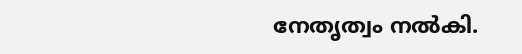നേതൃത്വം നൽകി.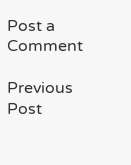Post a Comment

Previous Post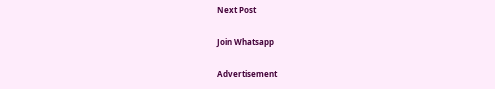Next Post

Join Whatsapp

Advertisement